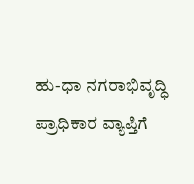ಹು-ಧಾ ನಗರಾಭಿವೃದ್ಧಿ ಪ್ರಾಧಿಕಾರ ವ್ಯಾಪ್ತಿಗೆ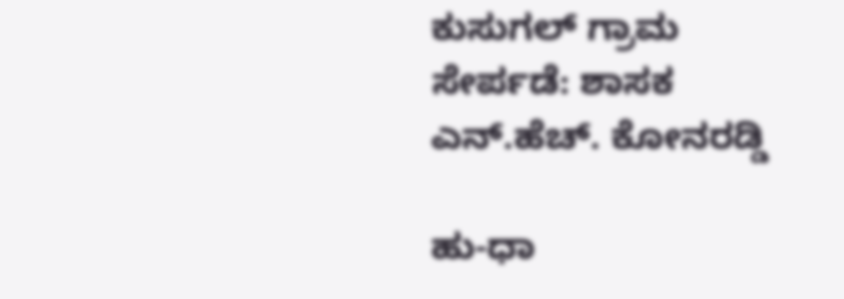ಕುಸುಗಲ್ ಗ್ರಾಮ ಸೇರ್ಪಡೆ: ಶಾಸಕ ಎನ್‌.ಹೆಚ್‌. ಕೋನರಡ್ಡಿ

ಹು-ಧಾ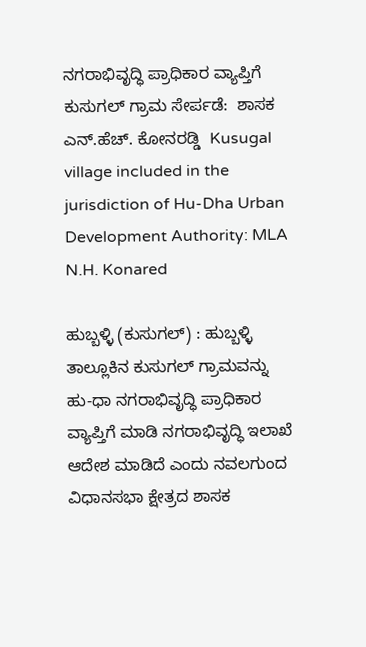ನಗರಾಭಿವೃದ್ಧಿ ಪ್ರಾಧಿಕಾರ ವ್ಯಾಪ್ತಿಗೆ ಕುಸುಗಲ್ ಗ್ರಾಮ ಸೇರ್ಪಡೆ:  ಶಾಸಕ ಎನ್‌.ಹೆಚ್‌. ಕೋನರಡ್ಡಿ  Kusugal village included in the jurisdiction of Hu-Dha Urban Development Authority: MLA N.H. Konared

ಹುಬ್ಬಳ್ಳಿ (ಕುಸುಗಲ್) : ಹುಬ್ಬಳ್ಳಿ ತಾಲ್ಲೂಕಿನ ಕುಸುಗಲ್ ಗ್ರಾಮವನ್ನು ಹು-ಧಾ ನಗರಾಭಿವೃದ್ಧಿ ಪ್ರಾಧಿಕಾರ ವ್ಯಾಪ್ತಿಗೆ ಮಾಡಿ ನಗರಾಭಿವೃದ್ಧಿ ಇಲಾಖೆ ಆದೇಶ ಮಾಡಿದೆ ಎಂದು ನವಲಗುಂದ ವಿಧಾನಸಭಾ ಕ್ಷೇತ್ರದ ಶಾಸಕ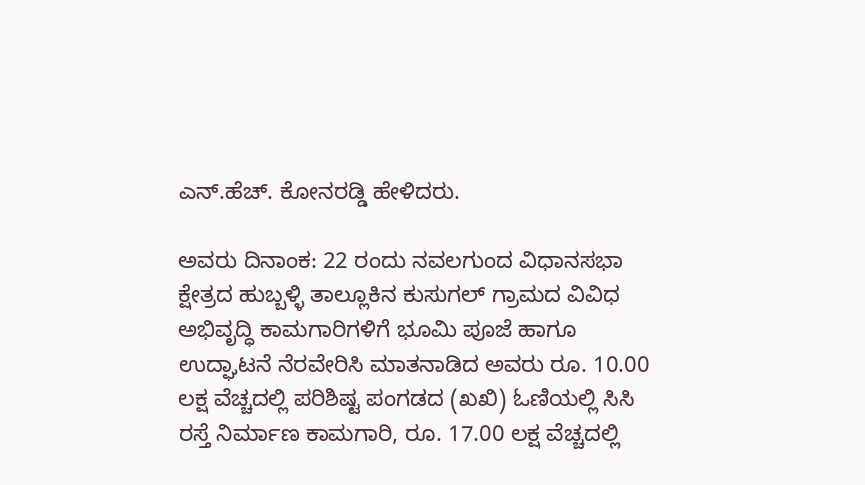ಎನ್‌.ಹೆಚ್‌. ಕೋನರಡ್ಡಿ ಹೇಳಿದರು.

ಅವರು ದಿನಾಂಕ: 22 ರಂದು ನವಲಗುಂದ ವಿಧಾನಸಭಾ ಕ್ಷೇತ್ರದ ಹುಬ್ಬಳ್ಳಿ ತಾಲ್ಲೂಕಿನ ಕುಸುಗಲ್ ಗ್ರಾಮದ ವಿವಿಧ ಅಭಿವೃದ್ಧಿ ಕಾಮಗಾರಿಗಳಿಗೆ ಭೂಮಿ ಪೂಜೆ ಹಾಗೂ ಉದ್ಘಾಟನೆ ನೆರವೇರಿಸಿ ಮಾತನಾಡಿದ ಅವರು ರೂ. 10.00 ಲಕ್ಷ ವೆಚ್ಚದಲ್ಲಿ ಪರಿಶಿಷ್ಟ ಪಂಗಡದ (ಖಖಿ) ಓಣಿಯಲ್ಲಿ ಸಿಸಿ ರಸ್ತೆ ನಿರ್ಮಾಣ ಕಾಮಗಾರಿ, ರೂ. 17.00 ಲಕ್ಷ ವೆಚ್ಚದಲ್ಲಿ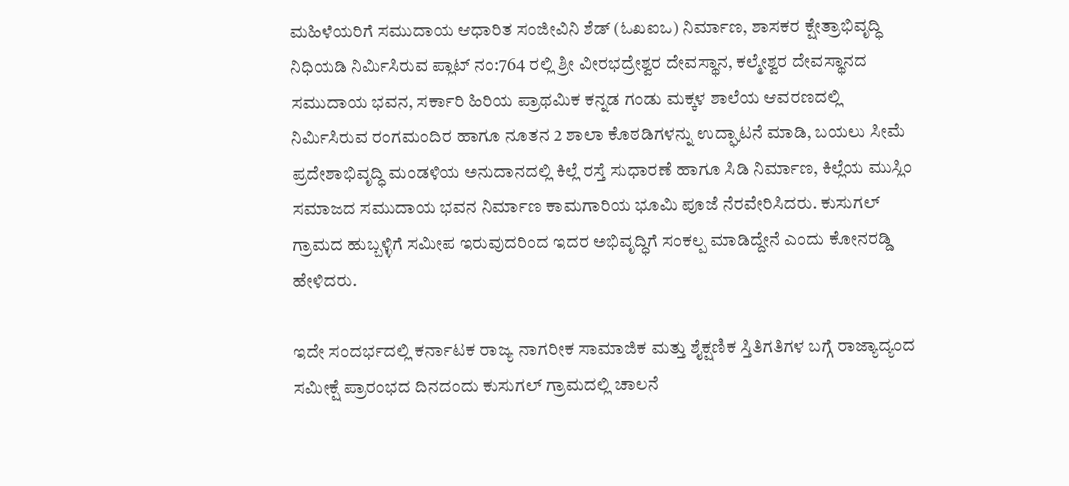ಮಹಿಳೆಯರಿಗೆ ಸಮುದಾಯ ಆಧಾರಿತ ಸಂಜೀವಿನಿ ಶೆಡ್ (ಓಖಐಒ) ನಿರ್ಮಾಣ, ಶಾಸಕರ ಕ್ಷೇತ್ರಾಭಿವೃದ್ಧಿ ನಿಧಿಯಡಿ ನಿರ್ಮಿಸಿರುವ ಪ್ಲಾಟ್ ನಂ:764 ರಲ್ಲಿ ಶ್ರೀ ವೀರಭದ್ರೇಶ್ವರ ದೇವಸ್ಥಾನ, ಕಲ್ಮೇಶ್ವರ ದೇವಸ್ಥಾನದ ಸಮುದಾಯ ಭವನ, ಸರ್ಕಾರಿ ಹಿರಿಯ ಪ್ರಾಥಮಿಕ ಕನ್ನಡ ಗಂಡು ಮಕ್ಕಳ ಶಾಲೆಯ ಆವರಣದಲ್ಲಿ ನಿರ್ಮಿಸಿರುವ ರಂಗಮಂದಿರ ಹಾಗೂ ನೂತನ 2 ಶಾಲಾ ಕೊಠಡಿಗಳನ್ನು ಉದ್ಘಾಟನೆ ಮಾಡಿ, ಬಯಲು ಸೀಮೆ ಪ್ರದೇಶಾಭಿವೃದ್ಧಿ ಮಂಡಳಿಯ ಅನುದಾನದಲ್ಲಿ ಕಿಲ್ಲೆ ರಸ್ತೆ ಸುಧಾರಣೆ ಹಾಗೂ ಸಿಡಿ ನಿರ್ಮಾಣ, ಕಿಲ್ಲೆಯ ಮುಸ್ಲಿಂ ಸಮಾಜದ ಸಮುದಾಯ ಭವನ ನಿರ್ಮಾಣ ಕಾಮಗಾರಿಯ ಭೂಮಿ ಪೂಜೆ ನೆರವೇರಿಸಿದರು. ಕುಸುಗಲ್ ಗ್ರಾಮದ ಹುಬ್ಬಳ್ಳಿಗೆ ಸಮೀಪ ಇರುವುದರಿಂದ ಇದರ ಅಭಿವೃದ್ಧಿಗೆ ಸಂಕಲ್ಪ ಮಾಡಿದ್ದೇನೆ ಎಂದು ಕೋನರಡ್ಡಿ ಹೇಳಿದರು.

ಇದೇ ಸಂದರ್ಭದಲ್ಲಿ ಕರ್ನಾಟಕ ರಾಜ್ಯ ನಾಗರೀಕ ಸಾಮಾಜಿಕ ಮತ್ತು ಶೈಕ್ಷಣಿಕ ಸ್ತಿತಿಗತಿಗಳ ಬಗ್ಗೆ ರಾಜ್ಯಾದ್ಯಂದ ಸಮೀಕ್ಷೆ ಪ್ರಾರಂಭದ ದಿನದಂದು ಕುಸುಗಲ್ ಗ್ರಾಮದಲ್ಲಿ ಚಾಲನೆ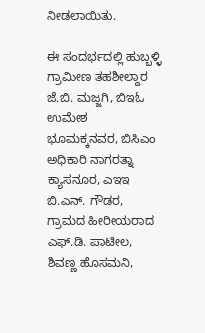ನೀಡಲಾಯಿತು.

ಈ ಸಂದರ್ಭದಲ್ಲಿ ಹುಬ್ಬಳ್ಳಿ ಗ್ರಾಮೀಣ ತಹಶೀಲ್ದಾರ ಜೆ.ಬಿ. ಮಜ್ಜಗಿ, ಬಿಇಓ ಉಮೇಶ ಭೂಮಕ್ಕನವರ, ಬಿಸಿಎಂ ಅಧಿಕಾರಿ ನಾಗರತ್ನಾ ಕ್ಯಾಸನೂರ, ಎಇಇ ಬಿ.ಎನ್‌. ಗೌಡರ, ಗ್ರಾಮದ ಹೀರೀಯರಾದ ಎಫ್‌.ಡಿ. ಪಾಟೀಲ, ಶಿವಣ್ಣ ಹೊಸಮನಿ,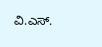ವಿ.ಎಸ್‌.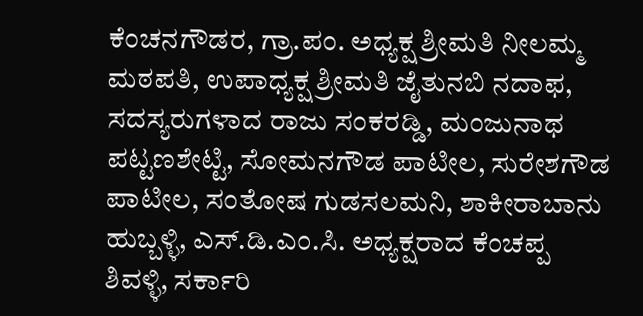ಕೆಂಚನಗೌಡರ, ಗ್ರಾ.ಪಂ. ಅಧ್ಯಕ್ಷ ಶ್ರೀಮತಿ ನೀಲಮ್ಮ ಮಠಪತಿ, ಉಪಾಧ್ಯಕ್ಷ ಶ್ರೀಮತಿ ಜೈತುನಬಿ ನದಾಫ, ಸದಸ್ಯರುಗಳಾದ ರಾಜು ಸಂಕರಡ್ಡಿ, ಮಂಜುನಾಥ ಪಟ್ಟಣಶೇಟ್ಟಿ, ಸೋಮನಗೌಡ ಪಾಟೀಲ, ಸುರೇಶಗೌಡ ಪಾಟೀಲ, ಸಂತೋಷ ಗುಡಸಲಮನಿ, ಶಾಕೀರಾಬಾನು ಹುಬ್ಬಳ್ಳಿ, ಎಸ್‌.ಡಿ.ಎಂ.ಸಿ. ಅಧ್ಯಕ್ಷರಾದ ಕೆಂಚಪ್ಪ ಶಿವಳ್ಳಿ, ಸರ್ಕಾರಿ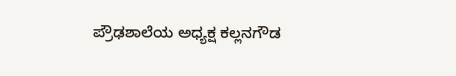ಪ್ರೌಢಶಾಲೆಯ ಅಧ್ಯಕ್ಷ ಕಲ್ಲನಗೌಡ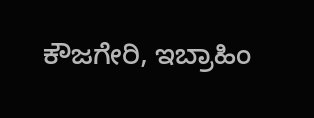ಕೌಜಗೇರಿ, ಇಬ್ರಾಹಿಂ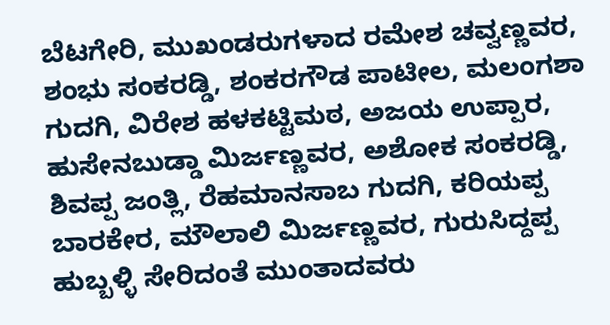ಬೆಟಗೇರಿ, ಮುಖಂಡರುಗಳಾದ ರಮೇಶ ಚವ್ವಣ್ಣವರ, ಶಂಭು ಸಂಕರಡ್ಡಿ, ಶಂಕರಗೌಡ ಪಾಟೀಲ, ಮಲಂಗಶಾ ಗುದಗಿ, ವಿರೇಶ ಹಳಕಟ್ಟಿಮಠ, ಅಜಯ ಉಪ್ಪಾರ, ಹುಸೇನಬುಡ್ಡಾ ಮಿರ್ಜಣ್ಣವರ, ಅಶೋಕ ಸಂಕರಡ್ಡಿ, ಶಿವಪ್ಪ ಜಂತ್ಲಿ, ರೆಹಮಾನಸಾಬ ಗುದಗಿ, ಕರಿಯಪ್ಪ ಬಾರಕೇರ, ಮೌಲಾಲಿ ಮಿರ್ಜಣ್ಣವರ, ಗುರುಸಿದ್ದಪ್ಪ ಹುಬ್ಬಳ್ಳಿ ಸೇರಿದಂತೆ ಮುಂತಾದವರು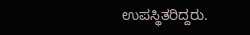ಉಪಸ್ಥಿತರಿದ್ದರು.